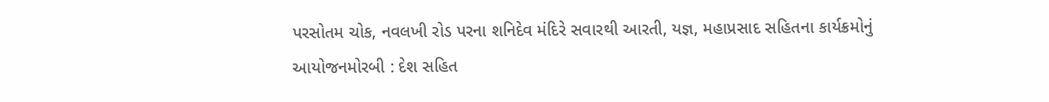પરસોતમ ચોક, નવલખી રોડ પરના શનિદેવ મંદિરે સવારથી આરતી, યજ્ઞ, મહાપ્રસાદ સહિતના કાર્યક્રમોનું આયોજનમોરબી : દેશ સહિત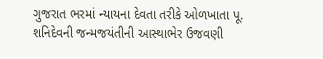ગુજરાત ભરમાં ન્યાયના દેવતા તરીકે ઓળખાતા પૂ. શનિદેવની જન્મજયંતીની આસ્થાભેર ઉજવણી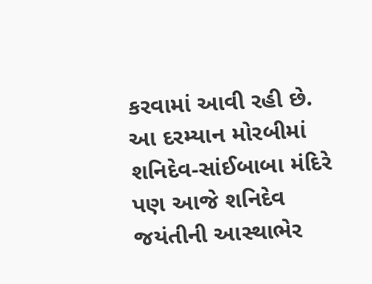કરવામાં આવી રહી છે. આ દરમ્યાન મોરબીમાં શનિદેવ-સાંઈબાબા મંદિરે પણ આજે શનિદેવ જયંતીની આસ્થાભેર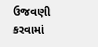ઉજવણી કરવામાં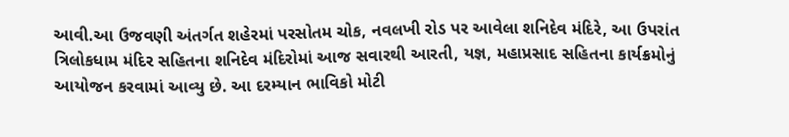આવી.આ ઉજવણી અંતર્ગત શહેરમાં પરસોતમ ચોક, નવલખી રોડ પર આવેલા શનિદેવ મંદિરે, આ ઉપરાંત ત્રિલોકધામ મંદિર સહિતના શનિદેવ મંદિરોમાં આજ સવારથી આરતી, યજ્ઞ, મહાપ્રસાદ સહિતના કાર્યક્રમોનું આયોજન કરવામાં આવ્યુ છે. આ દરમ્યાન ભાવિકો મોટી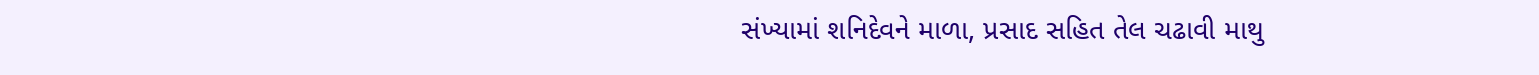સંખ્યામાં શનિદેવને માળા, પ્રસાદ સહિત તેલ ચઢાવી માથુ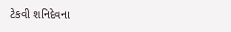ટેકવી શનિદેવના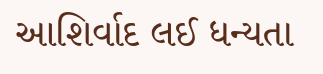આશિર્વાદ લઈ ધન્યતા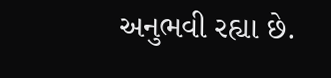અનુભવી રહ્યા છે.